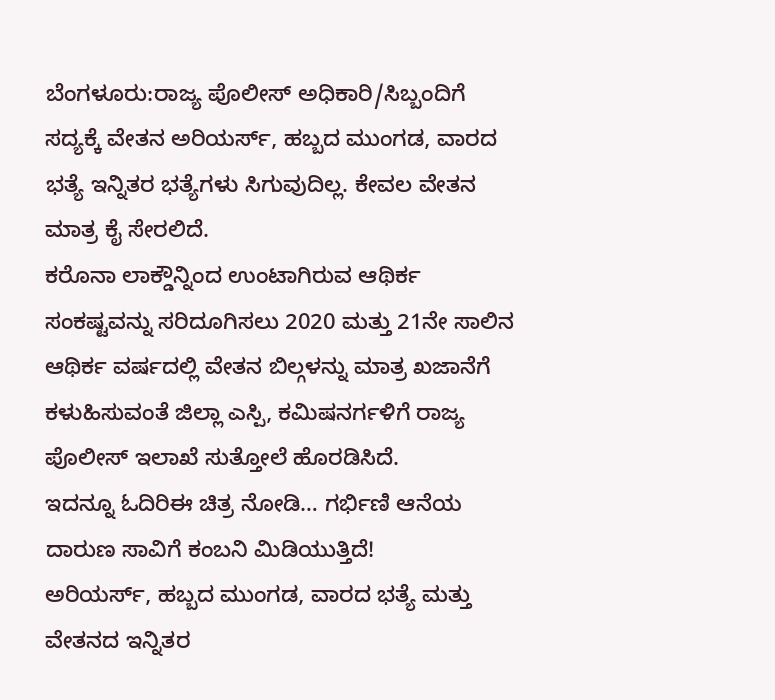ಬೆಂಗಳೂರು:ರಾಜ್ಯ ಪೊಲೀಸ್ ಅಧಿಕಾರಿ/ಸಿಬ್ಬಂದಿಗೆ ಸದ್ಯಕ್ಕೆ ವೇತನ ಅರಿಯರ್ಸ್, ಹಬ್ಬದ ಮುಂಗಡ, ವಾರದ ಭತ್ಯೆ ಇನ್ನಿತರ ಭತ್ಯೆಗಳು ಸಿಗುವುದಿಲ್ಲ. ಕೇವಲ ವೇತನ ಮಾತ್ರ ಕೈ ಸೇರಲಿದೆ.
ಕರೊನಾ ಲಾಕ್ಡೌನ್ನಿಂದ ಉಂಟಾಗಿರುವ ಆಥಿರ್ಕ ಸಂಕಷ್ಟವನ್ನು ಸರಿದೂಗಿಸಲು 2020 ಮತ್ತು 21ನೇ ಸಾಲಿನ ಆಥಿರ್ಕ ವರ್ಷದಲ್ಲಿ ವೇತನ ಬಿಲ್ಗಳನ್ನು ಮಾತ್ರ ಖಜಾನೆಗೆ ಕಳುಹಿಸುವಂತೆ ಜಿಲ್ಲಾ ಎಸ್ಪಿ, ಕಮಿಷನರ್ಗಳಿಗೆ ರಾಜ್ಯ ಪೊಲೀಸ್ ಇಲಾಖೆ ಸುತ್ತೋಲೆ ಹೊರಡಿಸಿದೆ.
ಇದನ್ನೂ ಓದಿರಿಈ ಚಿತ್ರ ನೋಡಿ… ಗರ್ಭಿಣಿ ಆನೆಯ ದಾರುಣ ಸಾವಿಗೆ ಕಂಬನಿ ಮಿಡಿಯುತ್ತಿದೆ!
ಅರಿಯರ್ಸ್, ಹಬ್ಬದ ಮುಂಗಡ, ವಾರದ ಭತ್ಯೆ ಮತ್ತು ವೇತನದ ಇನ್ನಿತರ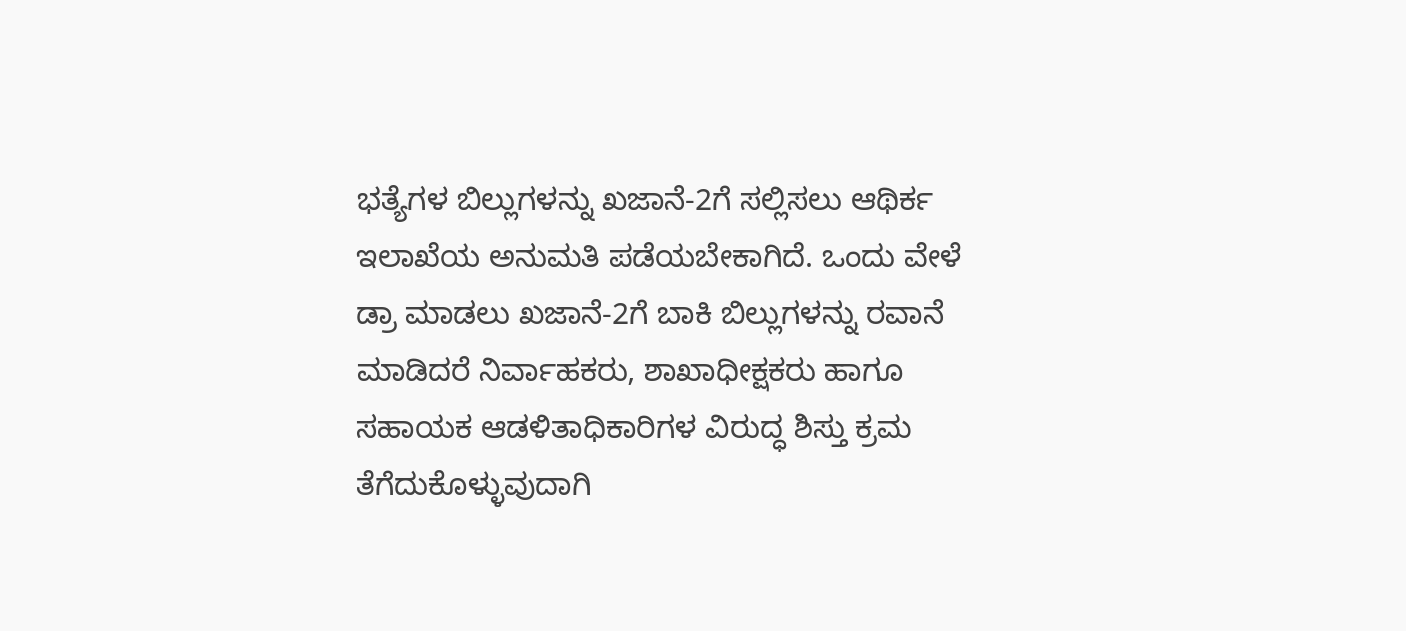ಭತ್ಯೆಗಳ ಬಿಲ್ಲುಗಳನ್ನು ಖಜಾನೆ-2ಗೆ ಸಲ್ಲಿಸಲು ಆಥಿರ್ಕ ಇಲಾಖೆಯ ಅನುಮತಿ ಪಡೆಯಬೇಕಾಗಿದೆ. ಒಂದು ವೇಳೆ ಡ್ರಾ ಮಾಡಲು ಖಜಾನೆ-2ಗೆ ಬಾಕಿ ಬಿಲ್ಲುಗಳನ್ನು ರವಾನೆ ಮಾಡಿದರೆ ನಿರ್ವಾಹಕರು, ಶಾಖಾಧೀಕ್ಷಕರು ಹಾಗೂ ಸಹಾಯಕ ಆಡಳಿತಾಧಿಕಾರಿಗಳ ವಿರುದ್ಧ ಶಿಸ್ತು ಕ್ರಮ ತೆಗೆದುಕೊಳ್ಳುವುದಾಗಿ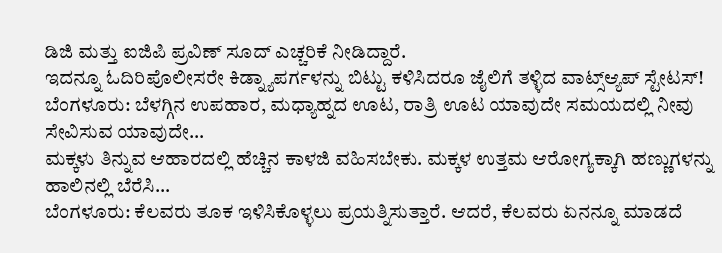ಡಿಜಿ ಮತ್ತು ಐಜಿಪಿ ಪ್ರವಿಣ್ ಸೂದ್ ಎಚ್ಚರಿಕೆ ನೀಡಿದ್ದಾರೆ.
ಇದನ್ನೂ ಓದಿರಿಪೊಲೀಸರೇ ಕಿಡ್ನ್ಯಾಪರ್ಗಳನ್ನು ಬಿಟ್ಟು ಕಳಿಸಿದರೂ ಜೈಲಿಗೆ ತಳ್ಳಿದ ವಾಟ್ಸ್ಆ್ಯಪ್ ಸ್ಟೇಟಸ್!
ಬೆಂಗಳೂರು: ಬೆಳಗ್ಗಿನ ಉಪಹಾರ, ಮಧ್ಯಾಹ್ನದ ಊಟ, ರಾತ್ರಿ ಊಟ ಯಾವುದೇ ಸಮಯದಲ್ಲಿ ನೀವು ಸೇವಿಸುವ ಯಾವುದೇ…
ಮಕ್ಕಳು ತಿನ್ನುವ ಆಹಾರದಲ್ಲಿ ಹೆಚ್ಚಿನ ಕಾಳಜಿ ವಹಿಸಬೇಕು. ಮಕ್ಕಳ ಉತ್ತಮ ಆರೋಗ್ಯಕ್ಕಾಗಿ ಹಣ್ಣುಗಳನ್ನು ಹಾಲಿನಲ್ಲಿ ಬೆರೆಸಿ…
ಬೆಂಗಳೂರು: ಕೆಲವರು ತೂಕ ಇಳಿಸಿಕೊಳ್ಳಲು ಪ್ರಯತ್ನಿಸುತ್ತಾರೆ. ಆದರೆ, ಕೆಲವರು ಏನನ್ನೂ ಮಾಡದೆ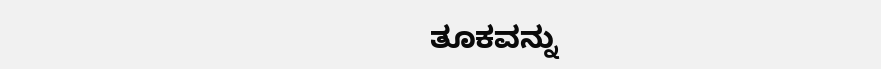ತೂಕವನ್ನು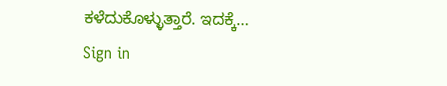ಕಳೆದುಕೊಳ್ಳುತ್ತಾರೆ. ಇದಕ್ಕೆ…
Sign in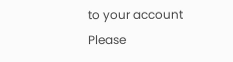to your account
Please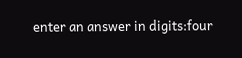enter an answer in digits:four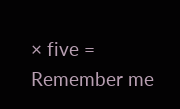× five =
Remember me